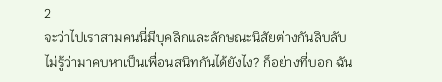2
จะว่าไปเราสามคนนี่มีบุคลิกและลักษณะนิสัยต่างกันลิบลับ ไม่รู้ว่ามาคบหาเป็นเพื่อนสนิทกันได้ยังไง? ก็อย่างที่บอก ฉัน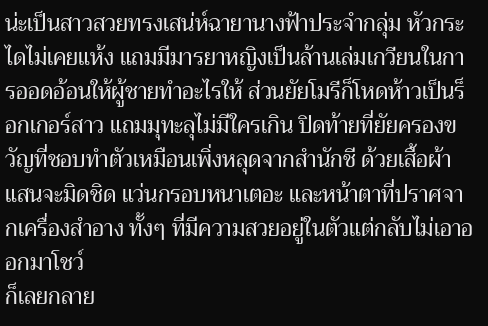น่ะเป็นสาวสวยทรงเสน่ห์ฉายานางฟ้าประจำกลุ่ม หัวกระไดไม่เคยแห้ง แถมมีมารยาหญิงเป็นล้านเล่มเกวียนในการออดอ้อนให้ผู้ชายทำอะไรให้ ส่วนยัยโมรีก็โหดห้าวเป็นร็อกเกอร์สาว แถมมุทะลุไม่มีใครเกิน ปิดท้ายที่ยัยครองขวัญที่ชอบทำตัวเหมือนเพิ่งหลุดจากสำนักชี ด้วยเสื้อผ้าแสนจะมิดชิด แว่นกรอบหนาเตอะ และหน้าตาที่ปราศจากเครื่องสำอาง ทั้งๆ ที่มีความสวยอยู่ในตัวแต่กลับไม่เอาออกมาโชว์
ก็เลยกลาย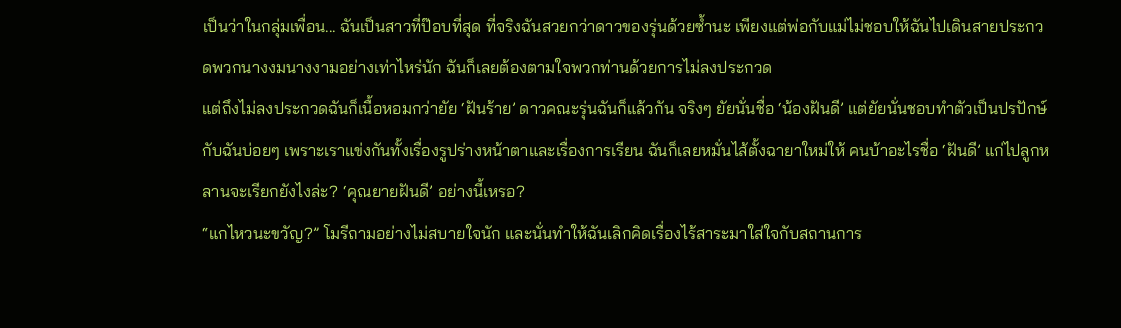เป็นว่าในกลุ่มเพื่อน... ฉันเป็นสาวที่ป๊อบที่สุด ที่จริงฉันสวยกว่าดาวของรุ่นด้วยซ้ำนะ เพียงแต่พ่อกับแม่ไม่ชอบให้ฉันไปเดินสายประกวดพวกนางงมนางงามอย่างเท่าไหร่นัก ฉันก็เลยต้องตามใจพวกท่านด้วยการไม่ลงประกวด
แต่ถึงไม่ลงประกวดฉันก็เนื้อหอมกว่ายัย ‘ฝันร้าย’ ดาวคณะรุ่นฉันก็แล้วกัน จริงๆ ยัยนั่นชื่อ ‘น้องฝันดี’ แต่ยัยนั่นชอบทำตัวเป็นปรปักษ์กับฉันบ่อยๆ เพราะเราแข่งกันทั้งเรื่องรูปร่างหน้าตาและเรื่องการเรียน ฉันก็เลยหมั่นไส้ตั้งฉายาใหม่ให้ คนบ้าอะไรชื่อ ‘ฝันดี’ แก่ไปลูกหลานจะเรียกยังไงล่ะ? ‘คุณยายฝันดี’ อย่างนี้เหรอ?
“แกไหวนะขวัญ?” โมรีถามอย่างไม่สบายใจนัก และนั่นทำให้ฉันเลิกคิดเรื่องไร้สาระมาใส่ใจกับสถานการ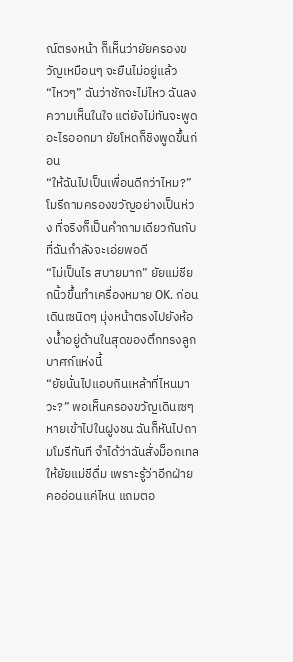ณ์ตรงหน้า ก็เห็นว่ายัยครองขวัญเหมือนๆ จะยืนไม่อยู่แล้ว
“ไหวๆ” ฉันว่าชักจะไม่ไหว ฉันลงความเห็นในใจ แต่ยังไม่ทันจะพูดอะไรออกมา ยัยโหดก็ชิงพูดขึ้นก่อน
“ให้ฉันไปเป็นเพื่อนดีกว่าไหม?” โมรีถามครองขวัญอย่างเป็นห่วง ที่จริงก็เป็นคำถามเดียวกันกับที่ฉันกำลังจะเอ่ยพอดี
“ไม่เป็นไร สบายมาก” ยัยแม่ชียกนิ้วขึ้นทำเครื่องหมาย OK. ก่อนเดินเซนิดๆ มุ่งหน้าตรงไปยังห้องน้ำอยู่ด้านในสุดของตึกทรงลูกบาศก์แห่งนี้
“ยัยนั่นไปแอบกินเหล้าที่ไหนมาวะ?” พอเห็นครองขวัญเดินเซๆ หายเข้าไปในฝูงชน ฉันก็หันไปถามโมรีทันที จำได้ว่าฉันสั่งม็อกเทลให้ยัยแม่ชีดื่ม เพราะรู้ว่าอีกฝ่ายคออ่อนแค่ไหน แถมตอ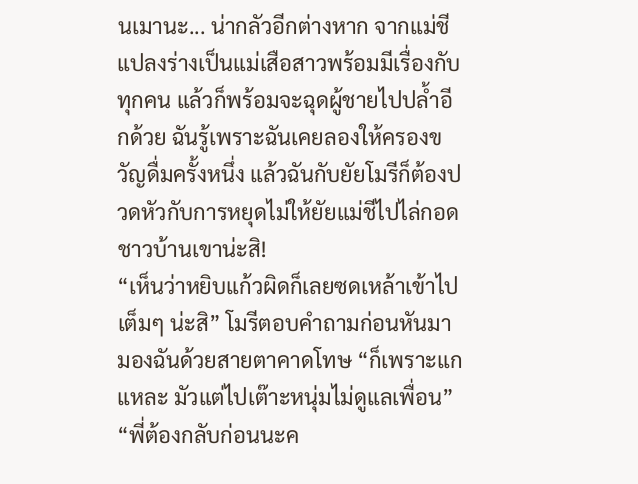นเมานะ... น่ากลัวอีกต่างหาก จากแม่ชีแปลงร่างเป็นแม่เสือสาวพร้อมมีเรื่องกับทุกคน แล้วก็พร้อมจะฉุดผู้ชายไปปล้ำอีกด้วย ฉันรู้เพราะฉันเคยลองให้ครองขวัญดื่มครั้งหนึ่ง แล้วฉันกับยัยโมรีก็ต้องปวดหัวกับการหยุดไม่ให้ยัยแม่ชีไปไล่กอดชาวบ้านเขาน่ะสิ!
“เห็นว่าหยิบแก้วผิดก็เลยซดเหล้าเข้าไปเต็มๆ น่ะสิ” โมรีตอบคำถามก่อนหันมามองฉันด้วยสายตาคาดโทษ “ก็เพราะแกแหละ มัวแต่ไปเต๊าะหนุ่มไม่ดูแลเพื่อน”
“พี่ต้องกลับก่อนนะค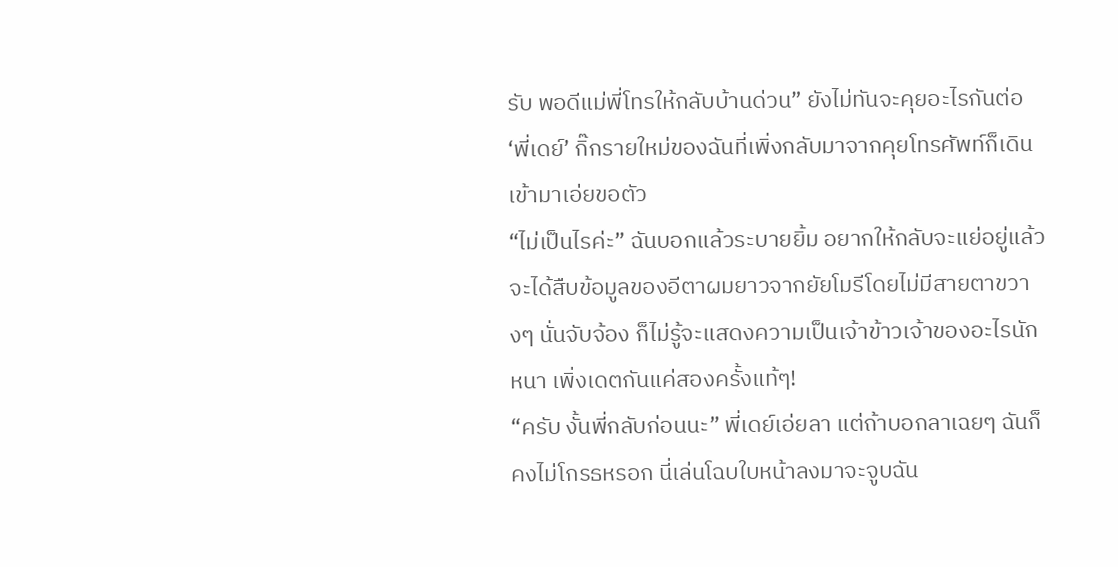รับ พอดีแม่พี่โทรให้กลับบ้านด่วน” ยังไม่ทันจะคุยอะไรกันต่อ ‘พี่เดย์’ กิ๊กรายใหม่ของฉันที่เพิ่งกลับมาจากคุยโทรศัพท์ก็เดินเข้ามาเอ่ยขอตัว
“ไม่เป็นไรค่ะ” ฉันบอกแล้วระบายยิ้ม อยากให้กลับจะแย่อยู่แล้ว จะได้สืบข้อมูลของอีตาผมยาวจากยัยโมรีโดยไม่มีสายตาขวางๆ นั่นจับจ้อง ก็ไม่รู้จะแสดงความเป็นเจ้าข้าวเจ้าของอะไรนักหนา เพิ่งเดตกันแค่สองครั้งแท้ๆ!
“ครับ งั้นพี่กลับก่อนนะ” พี่เดย์เอ่ยลา แต่ถ้าบอกลาเฉยๆ ฉันก็คงไม่โกรธหรอก นี่เล่นโฉบใบหน้าลงมาจะจูบฉัน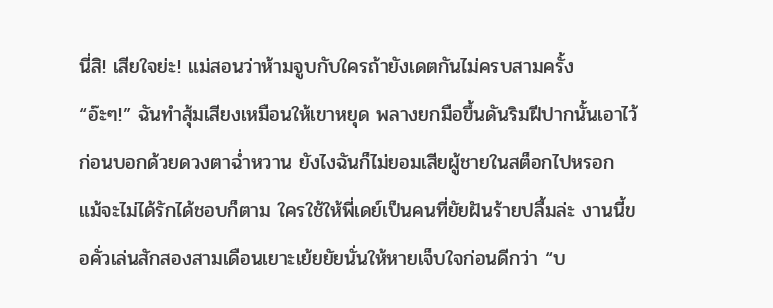นี่สิ! เสียใจย่ะ! แม่สอนว่าห้ามจูบกับใครถ้ายังเดตกันไม่ครบสามครั้ง
“อ๊ะๆ!” ฉันทำสุ้มเสียงเหมือนให้เขาหยุด พลางยกมือขึ้นดันริมฝีปากนั้นเอาไว้ ก่อนบอกด้วยดวงตาฉ่ำหวาน ยังไงฉันก็ไม่ยอมเสียผู้ชายในสต็อกไปหรอก แม้จะไม่ได้รักได้ชอบก็ตาม ใครใช้ให้พี่เดย์เป็นคนที่ยัยฝันร้ายปลื้มล่ะ งานนี้ขอคั่วเล่นสักสองสามเดือนเยาะเย้ยยัยนั่นให้หายเจ็บใจก่อนดีกว่า “บ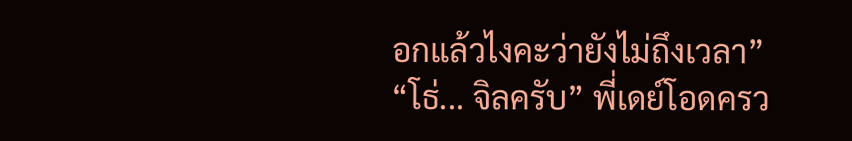อกแล้วไงคะว่ายังไม่ถึงเวลา”
“โธ่... จิลครับ” พี่เดย์โอดครว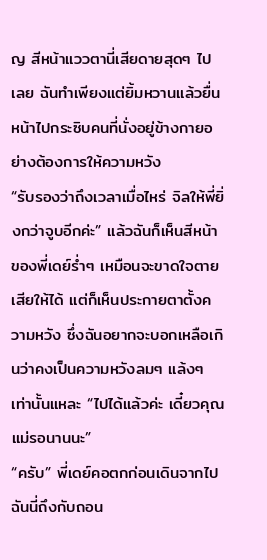ญ สีหน้าแววตานี่เสียดายสุดๆ ไปเลย ฉันทำเพียงแต่ยิ้มหวานแล้วยื่นหน้าไปกระซิบคนที่นั่งอยู่ข้างกายอย่างต้องการให้ความหวัง
“รับรองว่าถึงเวลาเมื่อไหร่ จิลให้พี่ยิ่งกว่าจูบอีกค่ะ” แล้วฉันก็เห็นสีหน้าของพี่เดย์ร่ำๆ เหมือนจะขาดใจตายเสียให้ได้ แต่ก็เห็นประกายตาตั้งความหวัง ซึ่งฉันอยากจะบอกเหลือเกินว่าคงเป็นความหวังลมๆ แล้งๆ เท่านั้นแหละ “ไปได้แล้วค่ะ เดี๋ยวคุณแม่รอนานนะ”
“ครับ” พี่เดย์คอตกก่อนเดินจากไป ฉันนี่ถึงกับถอน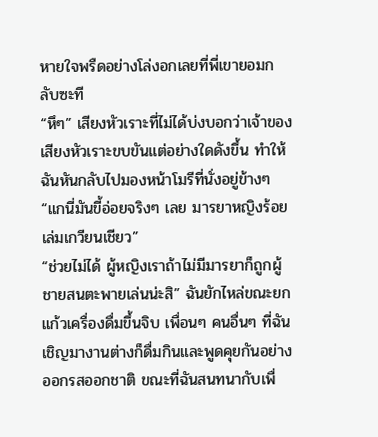หายใจพรืดอย่างโล่งอกเลยที่พี่เขายอมกลับซะที
“หึๆ” เสียงหัวเราะที่ไม่ได้บ่งบอกว่าเจ้าของเสียงหัวเราะขบขันแต่อย่างใดดังขึ้น ทำให้ฉันหันกลับไปมองหน้าโมรีที่นั่งอยู่ข้างๆ “แกนี่มันขี้อ่อยจริงๆ เลย มารยาหญิงร้อยเล่มเกวียนเชียว”
“ช่วยไม่ได้ ผู้หญิงเราถ้าไม่มีมารยาก็ถูกผู้ชายสนตะพายเล่นน่ะสิ” ฉันยักไหล่ขณะยกแก้วเครื่องดื่มขึ้นจิบ เพื่อนๆ คนอื่นๆ ที่ฉันเชิญมางานต่างก็ดื่มกินและพูดคุยกันอย่างออกรสออกชาติ ขณะที่ฉันสนทนากับเพื่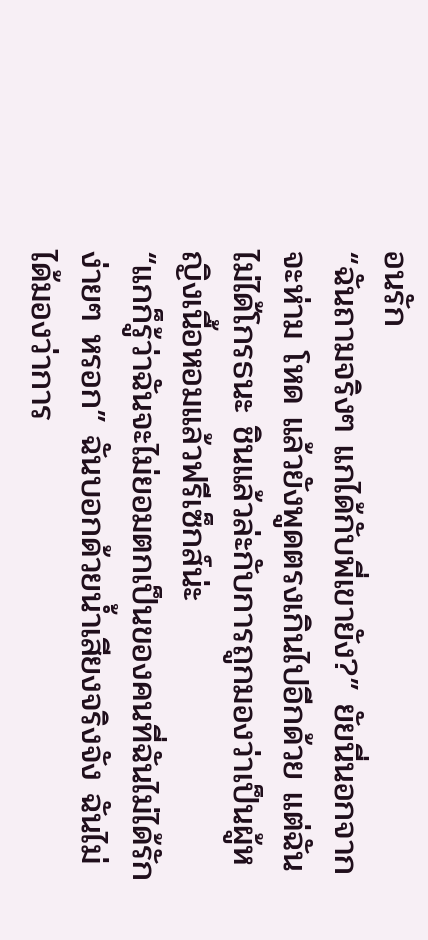อนรัก
“ฉันถามจริงๆ แกได้กับพี่เขายัง?” ยัยนี่นอกจากจะห่าม โหด แล้วยังพูดตรงเกินไปอีกด้วย แต่ฉันไม่ได้โกรธนะ ชินแล้วล่ะกับการถูกมองว่าเป็นผู้หญิงเนื้อหอมแล้วฟรีเซ็กส์น่ะ
“แกก็รู้ว่าฉันจะไม่ยอมตกเป็นของคนที่ฉันไม่ได้รักง่ายๆ หรอก” ฉันบอกด้วยน้ำเสียงจริงจัง ฉันไม่ได้มองว่าการ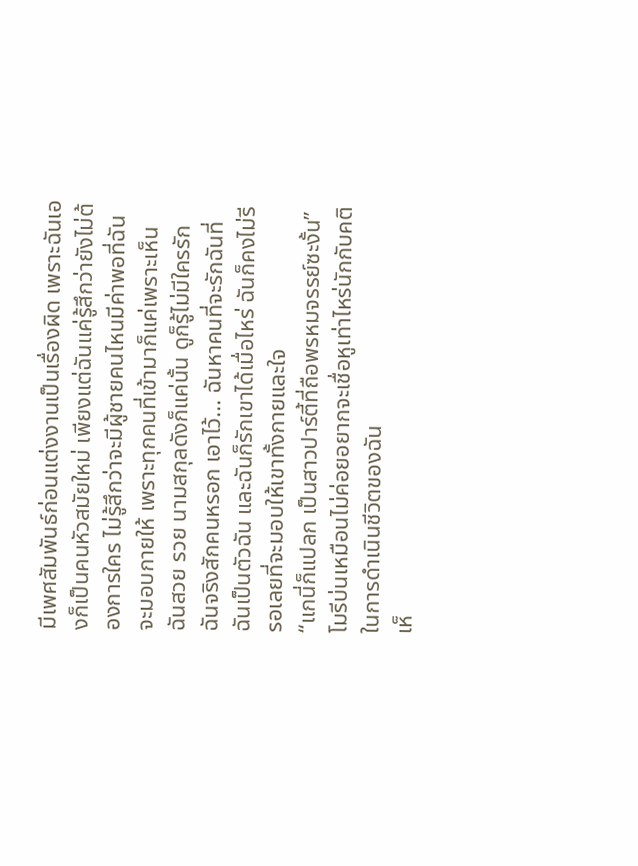มีเพศสัมพันธ์ก่อนแต่งงานเป็นเรื่องผิด เพราะฉันเองก็เป็นคนหัวสมัยใหม่ เพียงแต่ฉันแค่รู้สึกว่ายังไม่ต้องการใคร ไม่รู้สึกว่าจะมีผู้ชายคนไหนมีค่าพอที่ฉันจะมอบกายให้ เพราะทุกคนที่เข้ามาก็แค่เพราะเห็นฉันสวย รวย นามสกุลดังก็แค่นั้น ดูก็รู้ไม่มีใครรักฉันจริงสักคนหรอก เอาไว้... ฉันหาคนที่จะรักฉันที่ฉันเป็นตัวฉัน และฉันก็รักเขาได้เมื่อไหร่ ฉันก็คงไม่รีรอเลยที่จะมอบให้เขาทั้งกายและใจ
“แกนี่ก็แปลก เป็นสาวปาร์ตี้ที่ถือพรหมจรรย์ซะงั้น” โมรีบ่นเหมือนไม่ค่อยอยากจะเชื่อหูเท่าไหร่นักกับคติในการดำเนินชีวิตของฉัน
เห็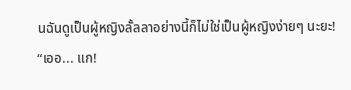นฉันดูเป็นผู้หญิงลั้ลลาอย่างนี้ก็ไม่ใช่เป็นผู้หญิงง่ายๆ นะยะ!
“เออ... แก!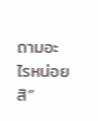ถามอะไรหน่อยสิ”